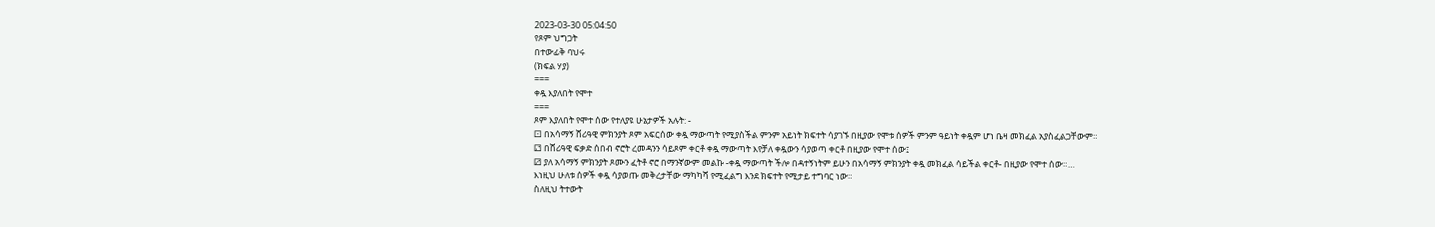2023-03-30 05:04:50
የጾም ህግጋት
በተውፊቅ ባህሩ
(ክፍል ሃያ)
===
ቀዷ እያለበት የሞተ
===
ጾም እያለበት የሞተ ሰው የተለያዩ ሁኔታዎች አሉት: ‐
⚀ በአሳማኝ ሸሪዓዊ ምክንያት ጾም አፍርሰው ቀዷ ማውጣት የሚያስችል ምንም አይነት ክፍተት ሳያገኙ በዚያው የሞቱ ሰዎች ምንም ዓይነት ቀዷም ሆነ ቤዛ መክፈል አያስፈልጋቸውም።
⚁ በሸሪዓዊ ፍቃድ ሰበብ ኖሮት ረመዳንን ሳይጾም ቀርቶ ቀዷ ማውጣት እየቻለ ቀዷውን ሳያወጣ ቀርቶ በዚያው የሞተ ሰው፤
⚂ ያለ አሳማኝ ምክንያት ጾሙን ፈትቶ ኖሮ በማንኛውም መልኩ ‐ቀዷ ማውጣት ችሎ በዳተኝነትም ይሁን በአሳማኝ ምክንያት ቀዷ መክፈል ሳይችል ቀርቶ‐ በዚያው የሞተ ሰው።…
እነዚህ ሁለቱ ሰዎች ቀዷ ሳያወጡ መቅረታቸው ማካካሻ የሚፈልግ እንደ ክፍተት የሚታይ ተግባር ነው።
ስለዚህ ትተውት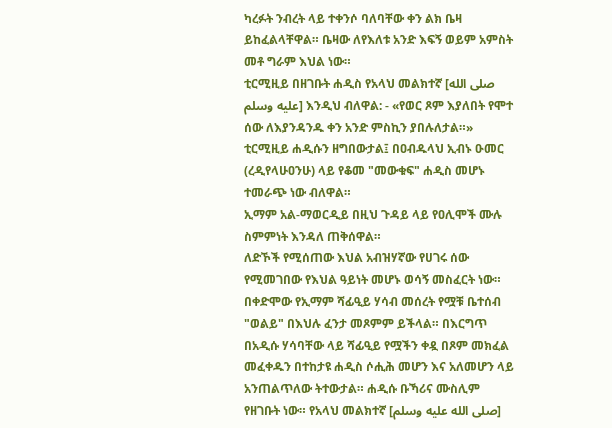ካረፉት ንብረት ላይ ተቀንሶ ባለባቸው ቀን ልክ ቤዛ ይከፈልላቸዋል። ቤዛው ለየእለቱ አንድ እፍኝ ወይም አምስት መቶ ግራም እህል ነው።
ቲርሚዚይ በዘገቡት ሐዲስ የአላህ መልክተኛ [صلى الله عليه وسلم] እንዲህ ብለዋል: ‐ «የወር ጾም እያለበት የሞተ ሰው ለእያንዳንዱ ቀን አንድ ምስኪን ያበሉለታል።» ቲርሚዚይ ሐዲሱን ዘግበውታል፤ በዐብዱላህ ኢብኑ ዑመር (ረዲየላሁዐንሁ) ላይ የቆመ "መውቁፍ" ሐዲስ መሆኑ ተመራጭ ነው ብለዋል።
ኢማም አል‐ማወርዲይ በዚህ ጉዳይ ላይ የዐሊሞች ሙሉ ስምምነት እንዳለ ጠቅሰዋል።
ለድኾች የሚሰጠው እህል አብዝሃኛው የሀገሩ ሰው የሚመገበው የእህል ዓይነት መሆኑ ወሳኝ መስፈርት ነው።
በቀድሞው የኢማም ሻፊዒይ ሃሳብ መሰረት የሟቹ ቤተሰብ "ወልይ" በእህሉ ፈንታ መጾምም ይችላል። በእርግጥ በአዲሱ ሃሳባቸው ላይ ሻፊዒይ የሟችን ቀዷ በጾም መክፈል መፈቀዱን በተከታዩ ሐዲስ ሶሒሕ መሆን እና አለመሆን ላይ አንጠልጥለው ትተውታል። ሐዲሱ ቡኻሪና ሙስሊም የዘገቡት ነው። የአላህ መልክተኛ [صلى الله عليه وسلم]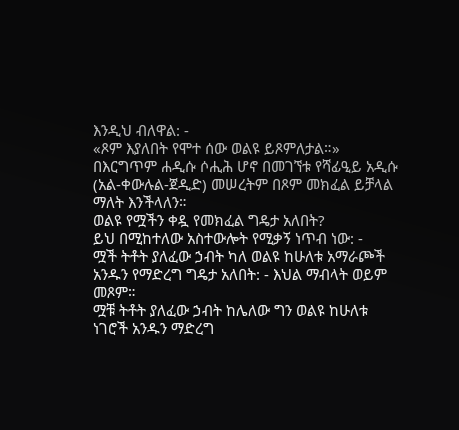እንዲህ ብለዋል: ‐
«ጾም እያለበት የሞተ ሰው ወልዩ ይጾምለታል።»
በእርግጥም ሐዲሱ ሶሒሕ ሆኖ በመገኘቱ የሻፊዒይ አዲሱ (አል‐ቀውሉል‐ጀዲድ) መሠረትም በጾም መክፈል ይቻላል ማለት እንችላለን።
ወልዩ የሟችን ቀዷ የመክፈል ግዴታ አለበት?
ይህ በሚከተለው አስተውሎት የሚቃኝ ነጥብ ነው: ‐
ሟች ትቶት ያለፈው ኃብት ካለ ወልዩ ከሁለቱ አማራጮች አንዱን የማድረግ ግዴታ አለበት: ‐ እህል ማብላት ወይም መጾም።
ሟቹ ትቶት ያለፈው ኃብት ከሌለው ግን ወልዩ ከሁለቱ ነገሮች አንዱን ማድረግ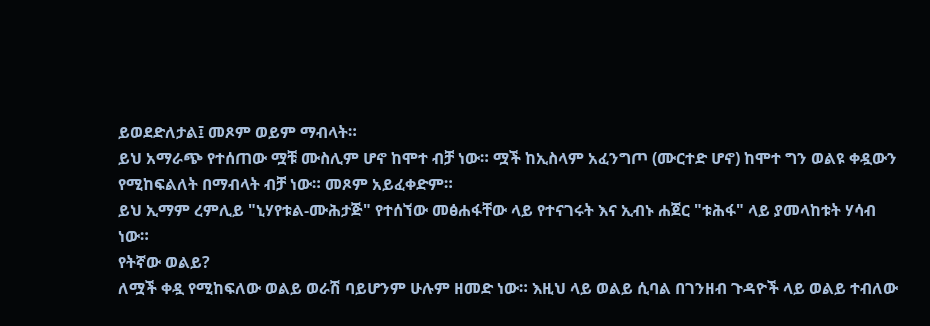ይወደድለታል፤ መጾም ወይም ማብላት።
ይህ አማራጭ የተሰጠው ሟቹ ሙስሊም ሆኖ ከሞተ ብቻ ነው። ሟች ከኢስላም አፈንግጦ (ሙርተድ ሆኖ) ከሞተ ግን ወልዩ ቀዷውን የሚከፍልለት በማብላት ብቻ ነው። መጾም አይፈቀድም።
ይህ ኢማም ረምሊይ "ኒሃየቱል‐ሙሕታጅ" የተሰኘው መፅሐፋቸው ላይ የተናገሩት እና ኢብኑ ሐጀር "ቱሕፋ" ላይ ያመላከቱት ሃሳብ ነው።
የትኛው ወልይ?
ለሟች ቀዷ የሚከፍለው ወልይ ወራሽ ባይሆንም ሁሉም ዘመድ ነው። እዚህ ላይ ወልይ ሲባል በገንዘብ ጉዳዮች ላይ ወልይ ተብለው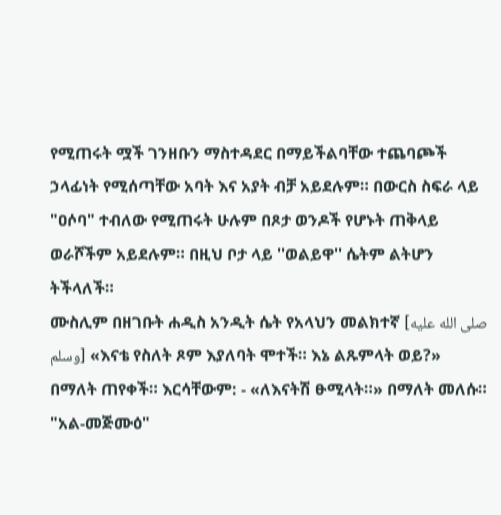የሚጠሩት ሟች ገንዘቡን ማስተዳደር በማይችልባቸው ተጨባጮች ኃላፊነት የሚሰጣቸው አባት እና አያት ብቻ አይደሉም። በውርስ ስፍራ ላይ "ዐሶባ" ተብለው የሚጠሩት ሁሉም በጾታ ወንዶች የሆኑት ጠቅላይ ወራሾችም አይደሉም። በዚህ ቦታ ላይ ''ወልይዋ'' ሴትም ልትሆን ትችላለች።
ሙስሊም በዘገቡት ሐዲስ አንዲት ሴት የአላህን መልክተኛ [صلى الله عليه وسلم] «እናቴ የስለት ጾም እያለባት ሞተች። እኔ ልጹምላት ወይ?» በማለት ጠየቀች። እርሳቸውም: ‐ «ለእናትሽ ፁሚላት።» በማለት መለሱ።
"አል‐መጅሙዕ"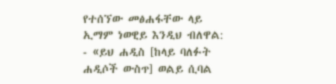የተሰኘው መፅሐፋቸው ላይ ኢማም ነወዊይ እንዲህ ብለዋል: ‐ «ይህ ሐዲስ [ከላይ ባለፉት ሐዲሶች ውስጥ] ወልይ ሲባል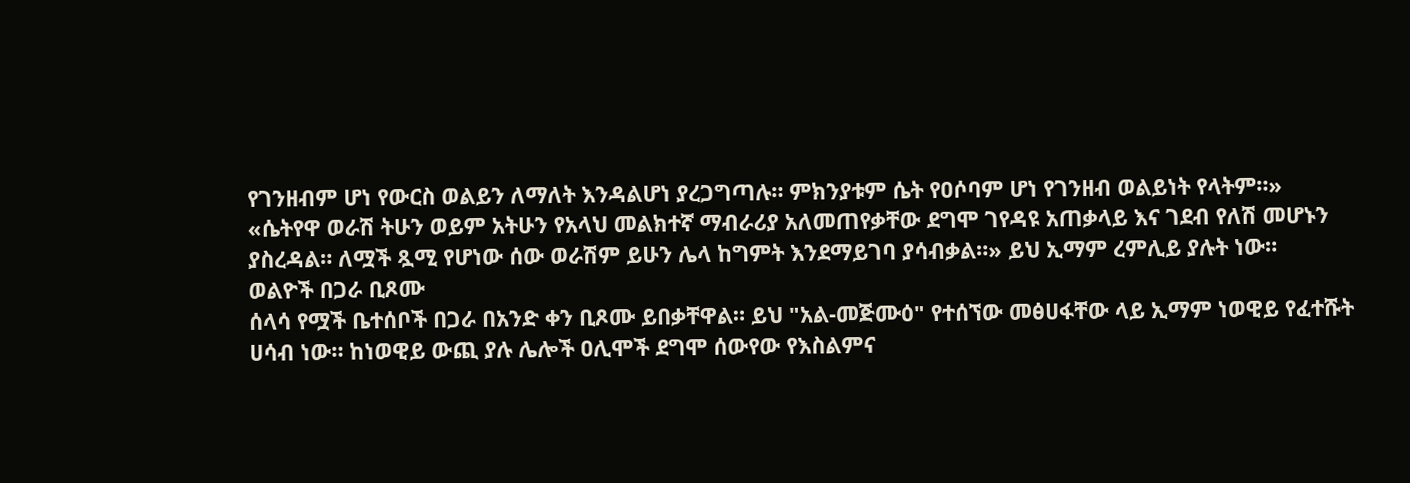የገንዘብም ሆነ የውርስ ወልይን ለማለት እንዳልሆነ ያረጋግጣሉ። ምክንያቱም ሴት የዐሶባም ሆነ የገንዘብ ወልይነት የላትም።»
«ሴትየዋ ወራሽ ትሁን ወይም አትሁን የአላህ መልክተኛ ማብራሪያ አለመጠየቃቸው ደግሞ ገየዳዩ አጠቃላይ እና ገደብ የለሽ መሆኑን ያስረዳል። ለሟች ጿሚ የሆነው ሰው ወራሽም ይሁን ሌላ ከግምት እንደማይገባ ያሳብቃል።» ይህ ኢማም ረምሊይ ያሉት ነው።
ወልዮች በጋራ ቢጾሙ
ሰላሳ የሟች ቤተሰቦች በጋራ በአንድ ቀን ቢጾሙ ይበቃቸዋል። ይህ "አል‐መጅሙዕ" የተሰኘው መፅሀፋቸው ላይ ኢማም ነወዊይ የፈተሹት ሀሳብ ነው። ከነወዊይ ውጪ ያሉ ሌሎች ዐሊሞች ደግሞ ሰውየው የእስልምና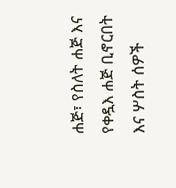ሐጅ፣ የስለት ሐጅ እና የቀዷእ ሐጅ ቢኖርበት እና ሦስት ሰዎች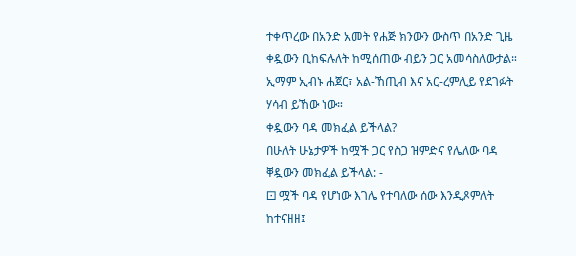ተቀጥረው በአንድ አመት የሐጅ ክንውን ውስጥ በአንድ ጊዜ ቀዷውን ቢከፍሉለት ከሚሰጠው ብይን ጋር አመሳስለውታል። ኢማም ኢብኑ ሐጀር፣ አል‐ኸጢብ እና አር‐ረምሊይ የደገፉት ሃሳብ ይኸው ነው።
ቀዷውን ባዳ መክፈል ይችላል?
በሁለት ሁኔታዎች ከሟች ጋር የስጋ ዝምድና የሌለው ባዳ ቐዷውን መክፈል ይችላል: ‐
⚀ ሟች ባዳ የሆነው እገሌ የተባለው ሰው እንዲጾምለት ከተናዘዘ፤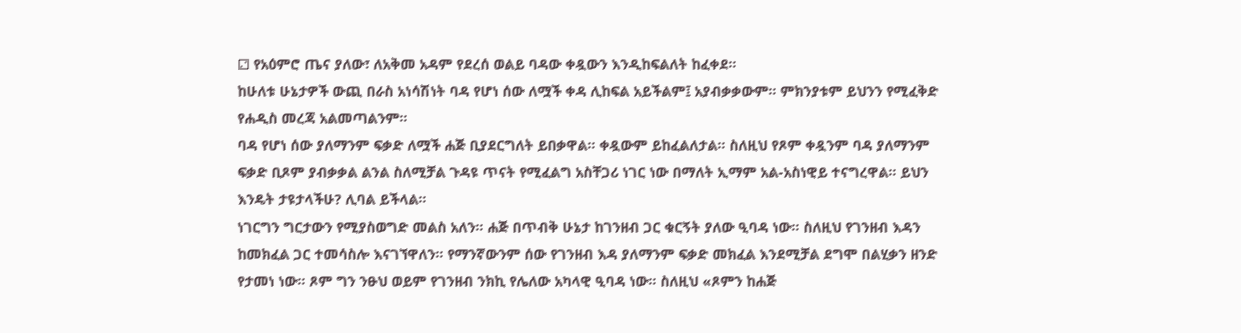⚁ የአዕምሮ ጤና ያለው፣ ለአቅመ አዳም የደረሰ ወልይ ባዳው ቀዷውን እንዲከፍልለት ከፈቀደ።
ከሁለቱ ሁኔታዎች ውጪ በራስ አነሳሽነት ባዳ የሆነ ሰው ለሟች ቀዳ ሊከፍል አይችልም፤ አያብቃቃውም። ምክንያቱም ይህንን የሚፈቅድ የሐዲስ መረጃ አልመጣልንም።
ባዳ የሆነ ሰው ያለማንም ፍቃድ ለሟች ሐጅ ቢያደርግለት ይበቃዋል። ቀዷውም ይከፈልለታል። ስለዚህ የጾም ቀዷንም ባዳ ያለማንም ፍቃድ ቢጾም ያብቃቃል ልንል ስለሚቻል ጉዳዩ ጥናት የሚፈልግ አስቸጋሪ ነገር ነው በማለት ኢማም አል‐አስነዊይ ተናግረዋል። ይህን እንዴት ታዩታላችሁ? ሊባል ይችላል።
ነገርግን ግርታውን የሚያስወግድ መልስ አለን። ሐጅ በጥብቅ ሁኔታ ከገንዘብ ጋር ቁርኝት ያለው ዒባዳ ነው። ስለዚህ የገንዘብ እዳን ከመክፈል ጋር ተመሳስሎ እናገኘዋለን። የማንኛውንም ሰው የገንዘብ እዳ ያለማንም ፍቃድ መክፈል እንደሚቻል ደግሞ በልሂቃን ዘንድ የታመነ ነው። ጾም ግን ንፁህ ወይም የገንዘብ ንክኪ የሌለው አካላዊ ዒባዳ ነው። ስለዚህ «ጾምን ከሐጅ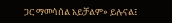ጋር ማመሳሰል አይቻልም» ይሉናል፤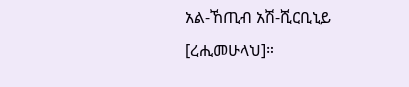አል‐ኸጢብ አሽ‐ሺርቢኒይ [ረሒመሁላህ]።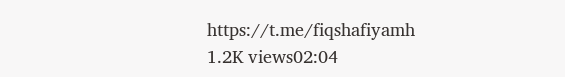https://t.me/fiqshafiyamh
1.2K views02:04